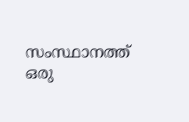സംസ്ഥാനത്ത് ഒരു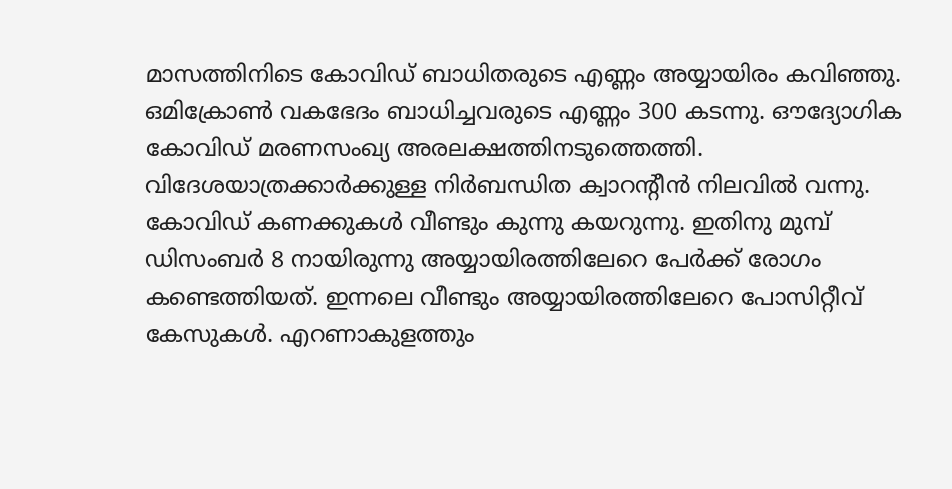മാസത്തിനിടെ കോവിഡ് ബാധിതരുടെ എണ്ണം അയ്യായിരം കവിഞ്ഞു. ഒമിക്രോൺ വകഭേദം ബാധിച്ചവരുടെ എണ്ണം 300 കടന്നു. ഔദ്യോഗിക കോവിഡ് മരണസംഖ്യ അരലക്ഷത്തിനടുത്തെത്തി. വിദേശയാത്രക്കാർക്കുള്ള നിർബന്ധിത ക്വാറൻ്റീൻ നിലവിൽ വന്നു.
കോവിഡ് കണക്കുകൾ വീണ്ടും കുന്നു കയറുന്നു. ഇതിനു മുമ്പ് ഡിസംബർ 8 നായിരുന്നു അയ്യായിരത്തിലേറെ പേർക്ക് രോഗം കണ്ടെത്തിയത്. ഇന്നലെ വീണ്ടും അയ്യായിരത്തിലേറെ പോസിറ്റീവ് കേസുകൾ. എറണാകുളത്തും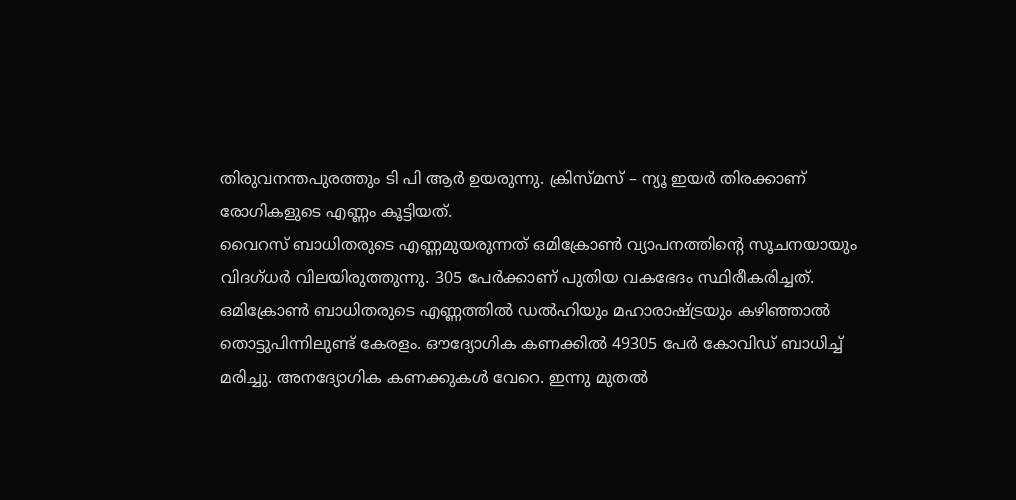തിരുവനന്തപുരത്തും ടി പി ആർ ഉയരുന്നു. ക്രിസ്മസ് – ന്യൂ ഇയർ തിരക്കാണ് രോഗികളുടെ എണ്ണം കൂട്ടിയത്.
വൈറസ് ബാധിതരുടെ എണ്ണമുയരുന്നത് ഒമിക്രോൺ വ്യാപനത്തിൻ്റെ സൂചനയായും വിദഗ്ധർ വിലയിരുത്തുന്നു. 305 പേർക്കാണ് പുതിയ വകഭേദം സ്ഥിരീകരിച്ചത്. ഒമിക്രോൺ ബാധിതരുടെ എണ്ണത്തിൽ ഡൽഹിയും മഹാരാഷ്ട്രയും കഴിഞ്ഞാൽ തൊട്ടുപിന്നിലുണ്ട് കേരളം. ഔദ്യോഗിക കണക്കിൽ 49305 പേർ കോവിഡ് ബാധിച്ച് മരിച്ചു. അനദ്യോഗിക കണക്കുകൾ വേറെ. ഇന്നു മുതൽ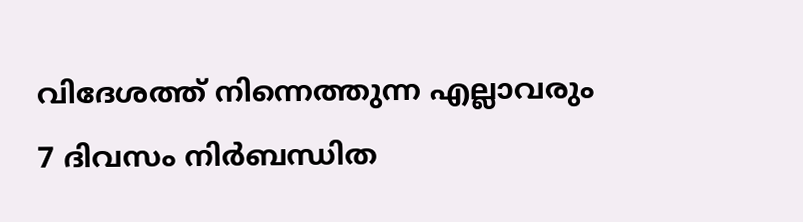വിദേശത്ത് നിന്നെത്തുന്ന എല്ലാവരും 7 ദിവസം നിർബന്ധിത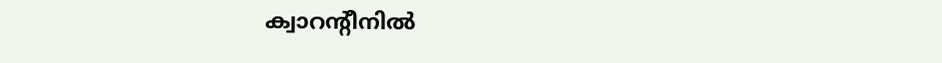ക്വാറൻ്റീനിൽ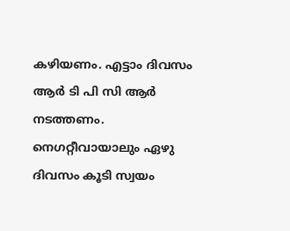കഴിയണം. എട്ടാം ദിവസം ആർ ടി പി സി ആർ നടത്തണം. നെഗറ്റീവായാലും ഏഴു ദിവസം കൂടി സ്വയം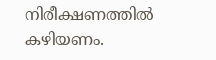നിരീക്ഷണത്തിൽ കഴിയണം.